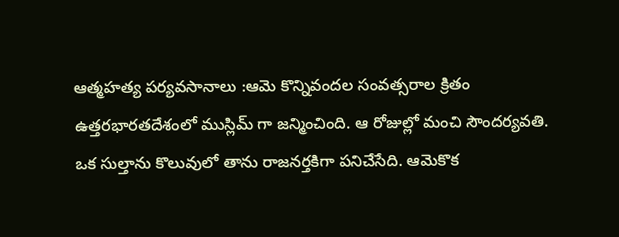ఆత్మహత్య పర్యవసానాలు :ఆమె కొన్నివందల సంవత్సరాల క్రితం ఉత్తరభారతదేశంలో ముస్లిమ్ గా జన్మించింది. ఆ రోజుల్లో మంచి సౌందర్యవతి. ఒక సుల్తాను కొలువులో తాను రాజనర్తకిగా పనిచేసేది. ఆమెకొక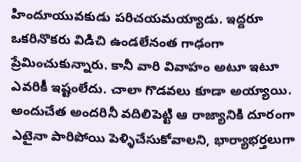హిందూయువకుడు పరిచయమయ్యాడు. ఇద్దరూ ఒకరినొకరు విడిచి ఉండలేనంత గాఢంగా ప్రేమించుకున్నారు. కానీ వారి వివాహం అటూ ఇటూ ఎవరికీ ఇష్టంలేదు. చాలా గొడవలు కూడా అయ్యాయి. అందుచేత అందరినీ వదిలిపెట్టి ఆ రాజ్యానికి దూరంగా ఎటైనా పారిపోయి పెళ్ళిచేసుకోవాలని, భార్యాభర్తలుగా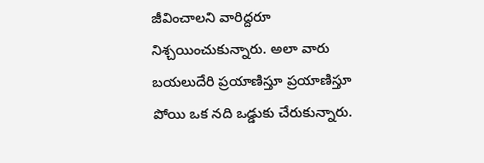జీవించాలని వారిద్దరూ నిశ్చయించుకున్నారు. అలా వారు బయలుదేరి ప్రయాణిస్తూ ప్రయాణిస్తూ పోయి ఒక నది ఒడ్డుకు చేరుకున్నారు.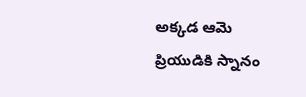అక్కడ ఆమె ప్రియుడికి స్నానం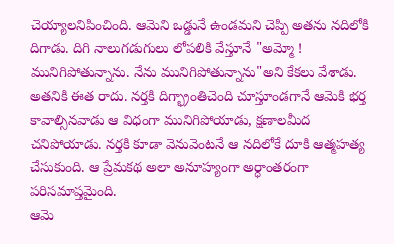చెయ్యాలనిపించింది. ఆమెని ఒడ్డునే ఉండమని చెప్పి అతను నదిలోకి దిగాడు. దిగి నాలుగడుగులు లోపలికి వేస్తూనే "అమ్మో ! మునిగిపోతున్నాను. నేను మునిగిపోతున్నాను"అని కేకలు వేశాడు. అతనికి ఈత రాదు. నర్తకి దిగ్భ్రాంతిచెంది చూస్తూండగానే ఆమెకి భర్త కావాల్సినవాడు ఆ విధంగా మునిగిపోయాడు, క్షణాలమీద చనిపోయాడు. నర్తకి కూడా వెనువెంటనే ఆ నదిలోకే దూకి ఆత్మహత్య చేసుకుంది. ఆ ప్రేమకథ అలా అనూహ్యంగా అర్ధాంతరంగా పరిసమాప్తమైంది.
ఆమె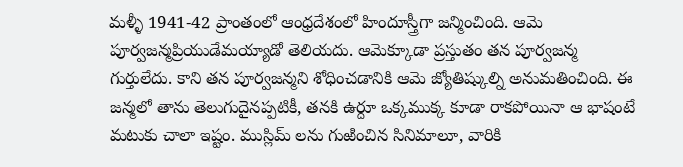మళ్ళీ 1941-42 ప్రాంతంలో ఆంధ్రదేశంలో హిందూస్త్రీగా జన్మించింది. ఆమె పూర్వజన్మప్రియుడేమయ్యాడో తెలియదు. ఆమెక్కూడా ప్రస్తుతం తన పూర్వజన్మ గుర్తులేదు. కాని తన పూర్వజన్మని శోధించడానికి ఆమె జ్యోతిష్కుల్ని అనుమతించింది. ఈ జన్మలో తాను తెలుగుదైనప్పటికీ, తనకి ఉర్దూ ఒక్కముక్క కూడా రాకపోయినా ఆ భాషంటే మటుకు చాలా ఇష్టం. ముస్లిమ్ లను గుఱించిన సినిమాలూ, వారికి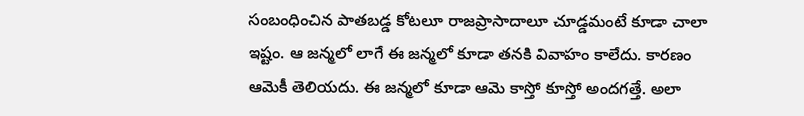సంబంధించిన పాతబడ్డ కోటలూ రాజప్రాసాదాలూ చూడ్డమంటే కూడా చాలా ఇష్టం. ఆ జన్మలో లాగే ఈ జన్మలో కూడా తనకి వివాహం కాలేదు. కారణం ఆమెకీ తెలియదు. ఈ జన్మలో కూడా ఆమె కాస్తో కూస్తో అందగత్తే. అలా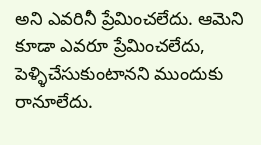అని ఎవరినీ ప్రేమించలేదు. ఆమెని కూడా ఎవరూ ప్రేమించలేదు, పెళ్ళిచేసుకుంటానని ముందుకు రానూలేదు.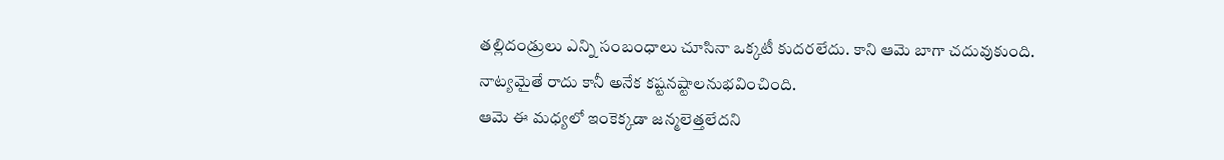తల్లిదండ్రులు ఎన్ని సంబంధాలు చూసినా ఒక్కటీ కుదరలేదు. కాని ఆమె బాగా చదువుకుంది. నాట్యమైతే రాదు కానీ అనేక కష్టనష్టాలనుభవించింది.
ఆమె ఈ మధ్యలో ఇంకెక్కడా జన్మలెత్తలేదని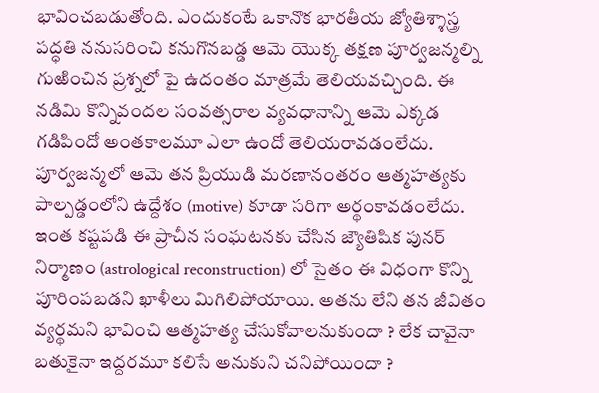భావించబడుతోంది. ఎందుకంటే ఒకానొక భారతీయ జ్యోతిశ్శాస్త్ర పద్ధతి ననుసరించి కనుగొనబడ్డ ఆమె యొక్క తక్షణ పూర్వజన్మల్ని గుఱించిన ప్రశ్నలో పై ఉదంతం మాత్రమే తెలియవచ్చింది. ఈ నడిమి కొన్నివందల సంవత్సరాల వ్యవధానాన్ని ఆమె ఎక్కడ గడిపిందో అంతకాలమూ ఎలా ఉందో తెలియరావడంలేదు. పూర్వజన్మలో ఆమె తన ప్రియుడి మరణానంతరం ఆత్మహత్యకు పాల్పడ్డంలోని ఉద్దేశం (motive) కూడా సరిగా అర్థంకావడంలేదు. ఇంత కష్టపడి ఈ ప్రాచీన సంఘటనకు చేసిన జ్యౌతిషిక పునర్ నిర్మాణం (astrological reconstruction) లో సైతం ఈ విధంగా కొన్ని పూరింపబడని ఖాళీలు మిగిలిపోయాయి. అతను లేని తన జీవితం వ్యర్థమని భావించి ఆత్మహత్య చేసుకోవాలనుకుందా ? లేక చావైనా బతుకైనా ఇద్దరమూ కలిసే అనుకుని చనిపోయిందా ?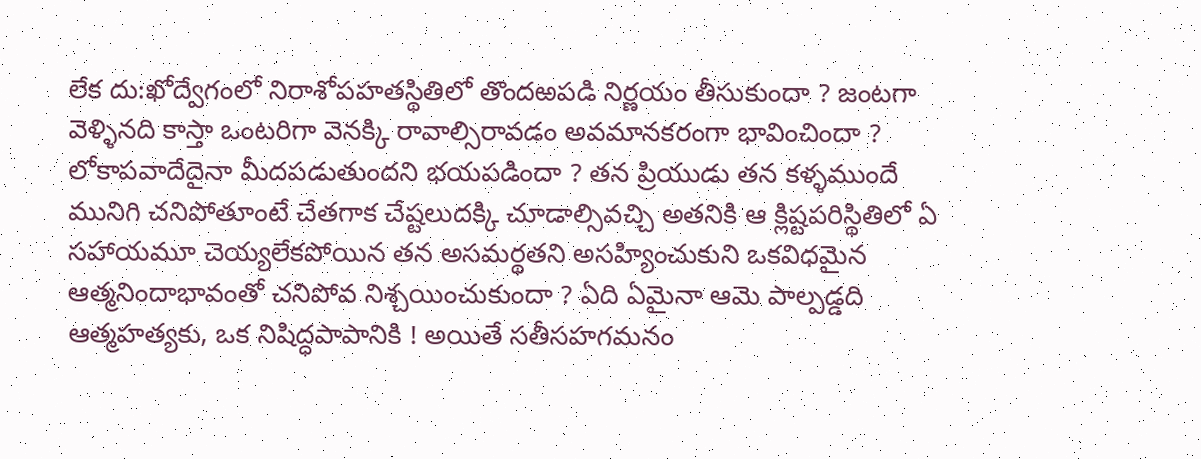లేక దు:ఖోద్వేగంలో నిరాశోపహతస్థితిలో తొందఱపడి నిర్ణయం తీసుకుందా ? జంటగా వెళ్ళినది కాస్తా ఒంటరిగా వెనక్కి రావాల్సిరావడం అవమానకరంగా భావించిందా ? లోకాపవాదేదైనా మీదపడుతుందని భయపడిందా ? తన ప్రియుడు తన కళ్ళముందే మునిగి చనిపోతూంటే చేతగాక చేష్టలుదక్కి చూడాల్సివచ్చి అతనికి ఆ క్లిష్టపరిస్థితిలో ఏ సహాయమూ చెయ్యలేకపోయిన తన అసమర్థతని అసహ్యించుకుని ఒకవిధమైన ఆత్మనిందాభావంతో చనిపోవ నిశ్చయించుకుందా ? ఏది ఏమైనా ఆమె పాల్పడ్డది ఆత్మహత్యకు, ఒక నిషిద్ధపాపానికి ! అయితే సతీసహగమనం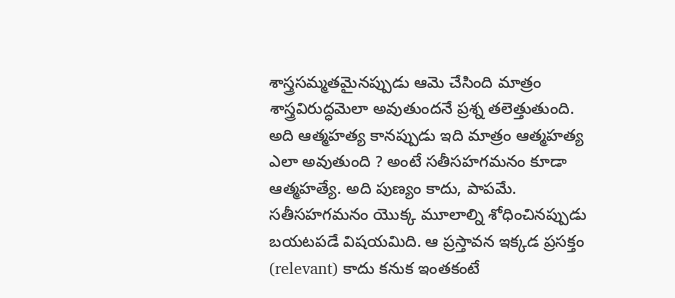శాస్త్రసమ్మతమైనప్పుడు ఆమె చేసింది మాత్రం శాస్త్రవిరుద్ధమెలా అవుతుందనే ప్రశ్న తలెత్తుతుంది. అది ఆత్మహత్య కానప్పుడు ఇది మాత్రం ఆత్మహత్య ఎలా అవుతుంది ? అంటే సతీసహగమనం కూడా ఆత్మహత్యే. అది పుణ్యం కాదు, పాపమే. సతీసహగమనం యొక్క మూలాల్ని శోధించినప్పుడు బయటపడే విషయమిది. ఆ ప్రస్తావన ఇక్కడ ప్రసక్తం (relevant) కాదు కనుక ఇంతకంటే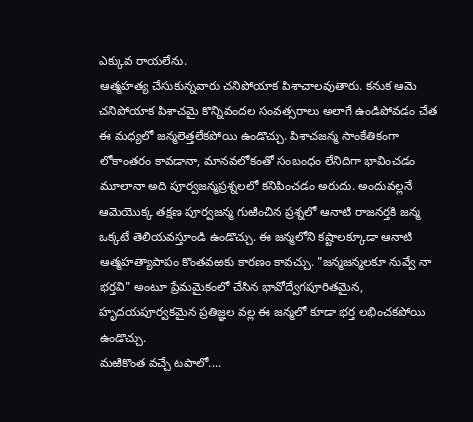ఎక్కువ రాయలేను.
ఆత్మహత్య చేసుకున్నవారు చనిపోయాక పిశాచాలవుతారు. కనుక ఆమె చనిపోయాక పిశాచమై కొన్నివందల సంవత్సరాలు అలాగే ఉండిపోవడం చేత ఈ మధ్యలో జన్మలెత్తలేకపోయి ఉండొచ్చు. పిశాచజన్మ సాంకేతికంగా లోకాంతరం కావడానా, మానవలోకంతో సంబంధం లేనిదిగా భావించడం మూలానా అది పూర్వజన్మప్రశ్నలలో కనిపించడం అరుదు. అందువల్లనే ఆమెయొక్క తక్షణ పూర్వజన్మ గుఱించిన ప్రశ్నలో ఆనాటి రాజనర్తకి జన్మ ఒక్కటే తెలియవస్తూండి ఉండొచ్చు. ఈ జన్మలోని కష్టాలక్కూడా ఆనాటి ఆత్మహత్యాపాపం కొంతవఱకు కారణం కావచ్చు. "జన్మజన్మలకూ నువ్వే నా భర్తవి" అంటూ ప్రేమమైకంలో చేసిన భావోద్వేగపూరితమైన, హృదయపూర్వకమైన ప్రతిజ్ఞల వల్ల ఈ జన్మలో కూడా భర్త లభించకపోయి ఉండొచ్చు.
మఱికొంత వచ్చే టపాలో....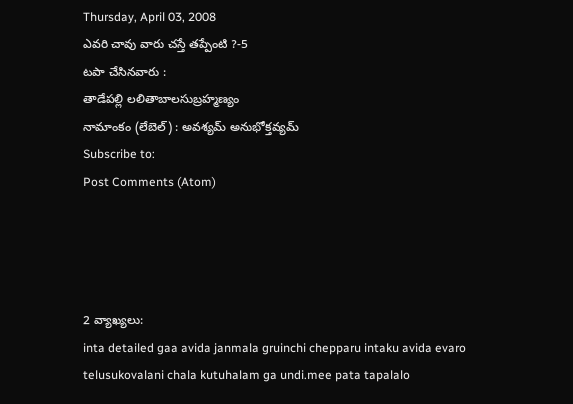Thursday, April 03, 2008
ఎవరి చావు వారు చస్తే తప్పేంటి ?-5
టపా చేసినవారు :
తాడేపల్లి లలితాబాలసుబ్రహ్మణ్యం
నామాంకం (లేబెల్) : అవశ్యమ్ అనుభోక్తవ్యమ్
Subscribe to:
Post Comments (Atom)




2 వ్యాఖ్యలు:
inta detailed gaa avida janmala gruinchi chepparu intaku avida evaro telusukovalani chala kutuhalam ga undi.mee pata tapalalo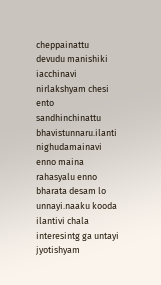cheppainattu devudu manishiki iacchinavi nirlakshyam chesi ento sandhinchinattu bhavistunnaru.ilanti nighudamainavi enno maina rahasyalu enno bharata desam lo unnayi.naaku kooda ilantivi chala interesintg ga untayi jyotishyam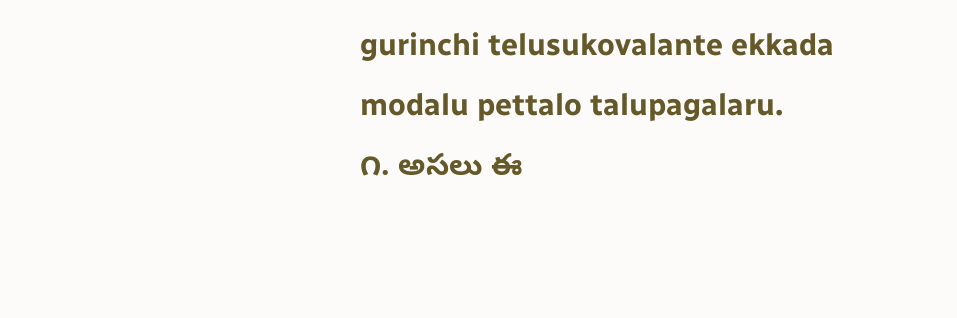gurinchi telusukovalante ekkada modalu pettalo talupagalaru.
౧. అసలు ఈ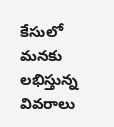కేసులో మనకు లభిస్తున్న వివరాలు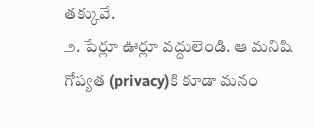తక్కువే.
౨. పేర్లూ ఊర్లూ వద్దులెండి. ఆ మనిషి గోప్యత (privacy)కి కూడా మనం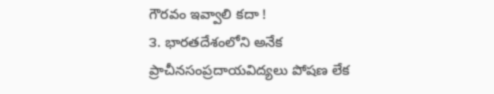గౌరవం ఇవ్వాలి కదా !
౩. భారతదేశంలోని అనేక ప్రాచీనసంప్రదాయవిద్యలు పోషణ లేక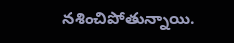నశించిపోతున్నాయి.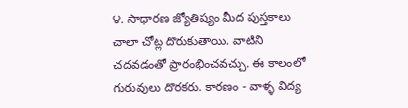౪. సాధారణ జ్యోతిష్యం మీద పుస్తకాలు చాలా చోట్ల దొరుకుతాయి. వాటిని చదవడంతో ప్రారంభించవచ్చు. ఈ కాలంలో గురువులు దొరకరు. కారణం - వాళ్ళ విద్య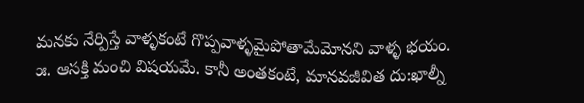మనకు నేర్పిస్తే వాళ్ళకంటే గొప్పవాళ్ళమైపోతామేమోనని వాళ్ళ భయం.
౫. ఆసక్తి మంచి విషయమే. కానీ అంతకంటే, మానవజీవిత దు:ఖాల్నీ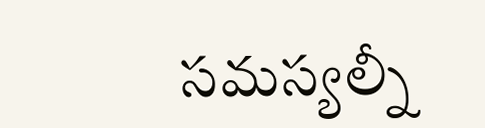సమస్యల్నీ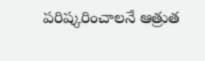పరిష్కరించాలనే ఆత్రుత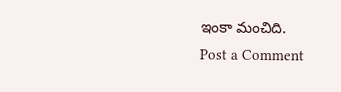ఇంకా మంచిది.
Post a Comment